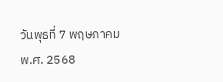วันพุธที่ 7 พฤษภาคม พ.ศ. 2568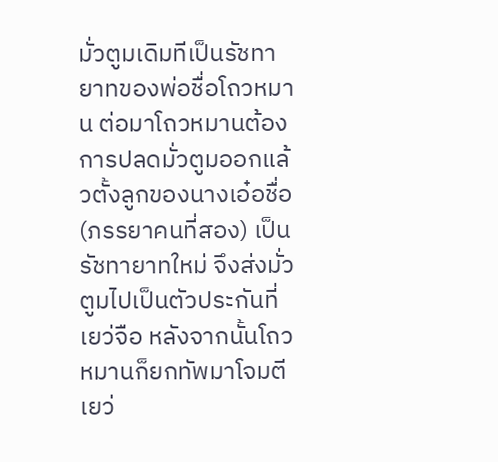มั่วตูมเดิมทีเป็นรัชทายาทของพ่อชื่อโถวหมาน ต่อมาโถวหมานต้องการปลดมั่วตูมออกแล้วตั้งลูกของนางเอ๋อชื่อ(ภรรยาคนที่สอง) เป็นรัชทายาทใหม่ จึงส่งมั่วตูมไปเป็นตัวประกันที่เยว่จือ หลังจากนั้นโถวหมานก็ยกทัพมาโจมตีเยว่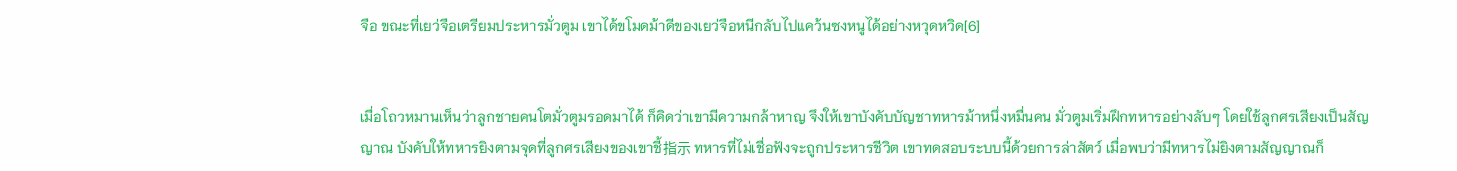จือ ขณะที่เยว่จือเตรียมประหารมั่วตูม เขาได้ขโมดม้าดีของเยว่จือหนีกลับไปแคว้นซงหนูได้อย่างหวุดหวิด[6]


เมื่อโถวหมานเห็นว่าลูกชายคนโตมั่วตูมรอดมาได้ ก็คิดว่าเขามีความกล้าหาญ จึงให้เขาบังคับบัญชาทหารม้าหนึ่งหมื่นคน มั่วตูมเริ่มฝึกทหารอย่างลับๆ โดยใช้ลูกศรเสียงเป็นสัญญาณ บังคับให้ทหารยิงตามจุดที่ลูกศรเสียงของเขาชี้指示 ทหารที่ไม่เชื่อฟังจะถูกประหารชีวิต เขาทดสอบระบบนี้ด้วยการล่าสัตว์ เมื่อพบว่ามีทหารไม่ยิงตามสัญญาณก็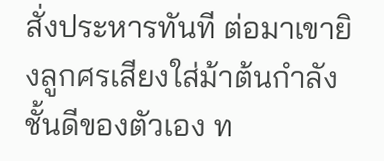สั่งประหารทันที ต่อมาเขายิงลูกศรเสียงใส่ม้าต้นกำลังชั้นดีของตัวเอง ท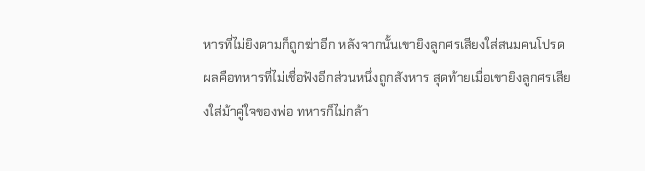หารที่ไม่ยิงตามก็ถูกฆ่าอีก หลังจากนั้นเขายิงลูกศรเสียงใส่สนมคนโปรด ผลคือทหารที่ไม่เชื่อฟังอีกส่วนหนึ่งถูกสังหาร สุดท้ายเมื่อเขายิงลูกศรเสียงใส่ม้าคู่ใจของพ่อ ทหารก็ไม่กล้า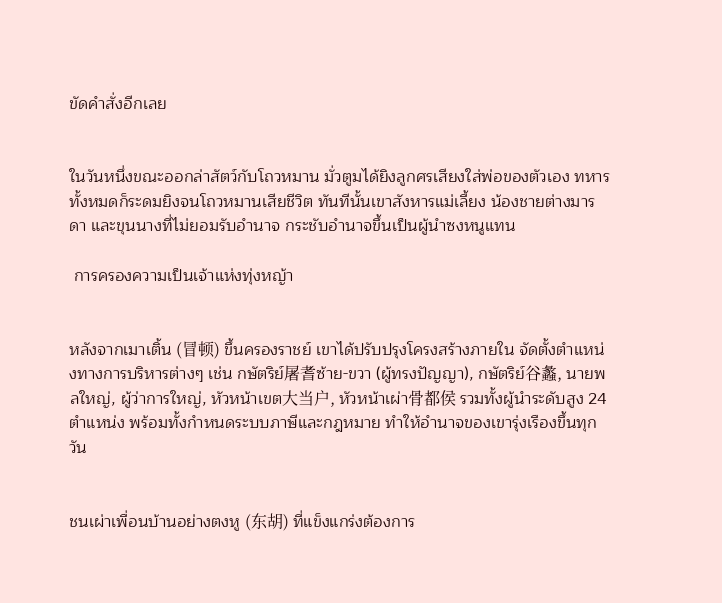ขัดคำสั่งอีกเลย


ในวันหนึ่งขณะออกล่าสัตว์กับโถวหมาน มั่วตูมได้ยิงลูกศรเสียงใส่พ่อของตัวเอง ทหารทั้งหมดก็ระดมยิงจนโถวหมานเสียชีวิต ทันทีนั้นเขาสังหารแม่เลี้ยง น้องชายต่างมารดา และขุนนางที่ไม่ยอมรับอำนาจ กระชับอำนาจขึ้นเป็นผู้นำซงหนูแทน

 การครองความเป็นเจ้าแห่งทุ่งหญ้า


หลังจากเมาเติ้น (冒顿) ขึ้นครองราชย์ เขาได้ปรับปรุงโครงสร้างภายใน จัดตั้งตำแหน่งทางการบริหารต่างๆ เช่น กษัตริย์屠耆ซ้าย-ขวา (ผู้ทรงปัญญา), กษัตริย์谷蠡, นายพลใหญ่, ผู้ว่าการใหญ่, หัวหน้าเขต大当户, หัวหน้าเผ่า骨都侯 รวมทั้งผู้นำระดับสูง 24 ตำแหน่ง พร้อมทั้งกำหนดระบบภาษีและกฎหมาย ทำให้อำนาจของเขารุ่งเรืองขึ้นทุกวัน


ชนเผ่าเพื่อนบ้านอย่างตงหู (东胡) ที่แข็งแกร่งต้องการ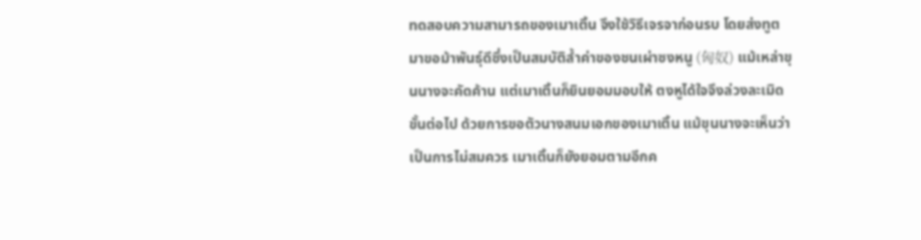ทดสอบความสามารถของเมาเติ้น จึงใช้วิธีเจรจาก่อนรบ โดยส่งทูตมาขอม้าพันธุ์ดีซึ่งเป็นสมบัติล้ำค่าของชนเผ่าซงหนู (匈奴) แม้เหล่าขุนนางจะคัดค้าน แต่เมาเติ้นก็ยินยอมมอบให้ ตงหูได้ใจจึงล่วงละเมิดขั้นต่อไป ด้วยการขอตัวนางสนมเอกของเมาเติ้น แม้ขุนนางจะเห็นว่าเป็นการไม่สมควร เมาเติ้นก็ยังยอมตามอีกค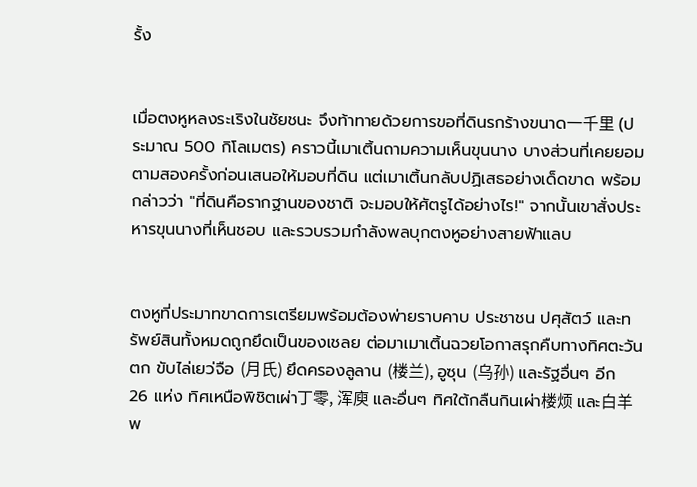รั้ง


เมื่อตงหูหลงระเริงในชัยชนะ จึงท้าทายด้วยการขอที่ดินรกร้างขนาด一千里 (ประมาณ 500 กิโลเมตร) คราวนี้เมาเติ้นถามความเห็นขุนนาง บางส่วนที่เคยยอมตามสองครั้งก่อนเสนอให้มอบที่ดิน แต่เมาเติ้นกลับปฏิเสธอย่างเด็ดขาด พร้อมกล่าวว่า "ที่ดินคือรากฐานของชาติ จะมอบให้ศัตรูได้อย่างไร!" จากนั้นเขาสั่งประหารขุนนางที่เห็นชอบ และรวบรวมกำลังพลบุกตงหูอย่างสายฟ้าแลบ


ตงหูที่ประมาทขาดการเตรียมพร้อมต้องพ่ายราบคาบ ประชาชน ปศุสัตว์ และทรัพย์สินทั้งหมดถูกยึดเป็นของเชลย ต่อมาเมาเติ้นฉวยโอกาสรุกคืบทางทิศตะวันตก ขับไล่เยว่จือ (月氏) ยึดครองลูลาน (楼兰), อูซุน (乌孙) และรัฐอื่นๆ อีก 26 แห่ง ทิศเหนือพิชิตเผ่า丁零, 浑庾 และอื่นๆ ทิศใต้กลืนกินเผ่า楼烦 และ白羊 พ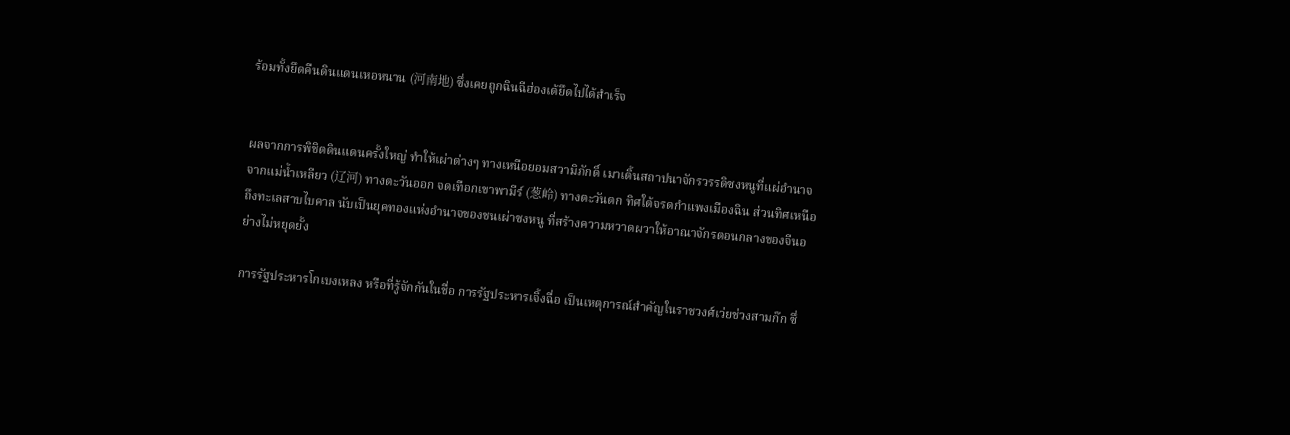ร้อมทั้งยึดคืนดินแดนเหอหนาน (河南地) ซึ่งเคยถูกฉินฉีฮ่องเต้ยึดไปได้สำเร็จ


ผลจากการพิชิตดินแดนครั้งใหญ่ ทำให้เผ่าต่างๆ ทางเหนือยอมสวามิภักดิ์ เมาเติ้นสถาปนาจักรวรรดิซงหนูที่แผ่อำนาจจากแม่น้ำเหลียว (辽河) ทางตะวันออก จดเทือกเขาพามีร์ (葱岭) ทางตะวันตก ทิศใต้จรดกำแพงเมืองฉิน ส่วนทิศเหนือถึงทะเลสาบไบคาล นับเป็นยุคทองแห่งอำนาจของชนเผ่าซงหนู ที่สร้างความหวาดผวาให้อาณาจักรตอนกลางของจีนอย่างไม่หยุดยั้ง

การรัฐประหารโกเบงเหลง หรือที่รู้จักกันในชื่อ การรัฐประหารเจิ้งฉื่อ เป็นเหตุการณ์สำคัญในราชวงศ์เว่ยช่วงสามก๊ก ซึ่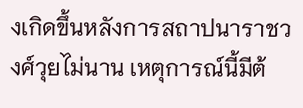งเกิดขึ้นหลังการสถาปนาราชวงศ์วุยไม่นาน เหตุการณ์นี้มีต้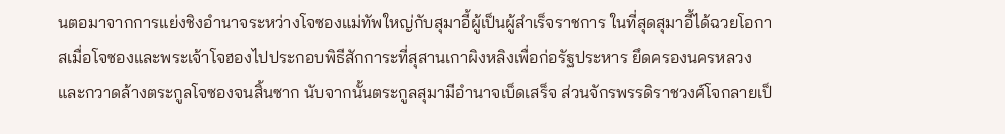นตอมาจากการแย่งชิงอำนาจระหว่างโจซองแม่ทัพใหญ่กับสุมาอี้ผู้เป็นผู้สำเร็จราชการ ในที่สุดสุมาอี้ได้ฉวยโอกาสเมื่อโจซองและพระเจ้าโจฮองไปประกอบพิธีสักการะที่สุสานเกาผิงหลิงเพื่อก่อรัฐประหาร ยึดครองนครหลวง และกวาดล้างตระกูลโจซองจนสิ้นซาก นับจากนั้นตระกูลสุมามีอำนาจเบ็ดเสร็จ ส่วนจักรพรรดิราชวงศ์โจกลายเป็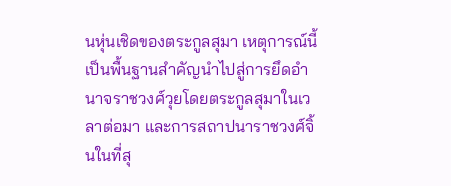นหุ่นเชิดของตระกูลสุมา เหตุการณ์นี้เป็นพื้นฐานสำคัญนำไปสู่การยึดอำนาจราชวงศ์วุยโดยตระกูลสุมาในเวลาต่อมา และการสถาปนาราชวงศ์จิ้นในที่สุ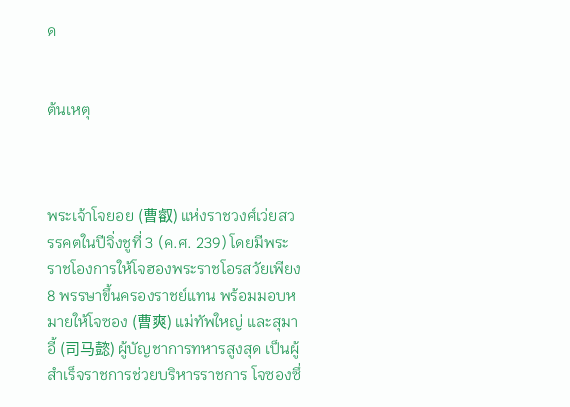ด


ต้นเหตุ



พระเจ้าโจยอย (曹叡) แห่งราชวงศ์เว่ยสวรรคตในปีจิ่งชูที่ 3 (ค.ศ. 239) โดยมีพระราชโองการให้โจฮองพระราชโอรสวัยเพียง 8 พรรษาขึ้นครองราชย์แทน พร้อมมอบหมายให้โจซอง (曹爽) แม่ทัพใหญ่ และสุมาอี้ (司马懿) ผู้บัญชาการทหารสูงสุด เป็นผู้สำเร็จราชการช่วยบริหารราชการ โจซองซึ่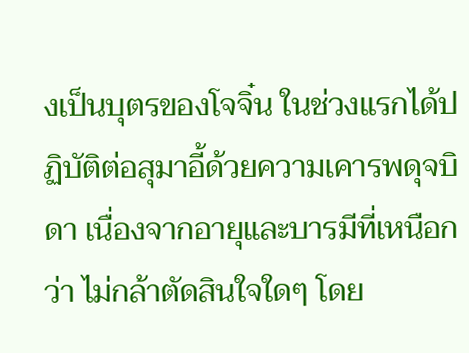งเป็นบุตรของโจจิ๋น ในช่วงแรกได้ปฏิบัติต่อสุมาอี้ด้วยความเคารพดุจบิดา เนื่องจากอายุและบารมีที่เหนือกว่า ไม่กล้าตัดสินใจใดๆ โดย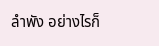ลำพัง อย่างไรก็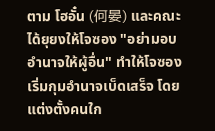ตาม โฮอั๋น (何晏) และคณะได้ยุยงให้โจซอง "อย่ามอบอำนาจให้ผู้อื่น" ทำให้โจซองเริ่มกุมอำนาจเบ็ดเสร็จ โดยแต่งตั้งคนใก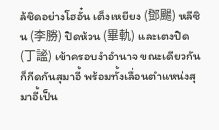ล้ชิดอย่างโฮอั๋น เต็งเหยียง (鄧颺) หลีซิน (李勝) ปิดห้วน (畢軌) และเตงปิด (丁謐) เข้าครอบงำอำนาจ ขณะเดียวกันก็กีดกันสุมาอี้ พร้อมทั้งเลื่อนตำแหน่งสุมาอี้เป็น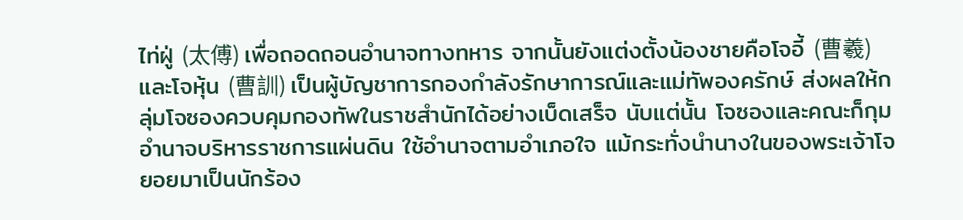ไท่ฝู่ (太傅) เพื่อถอดถอนอำนาจทางทหาร จากนั้นยังแต่งตั้งน้องชายคือโจอี้ (曹羲) และโจหุ้น (曹訓) เป็นผู้บัญชาการกองกำลังรักษาการณ์และแม่ทัพองครักษ์ ส่งผลให้กลุ่มโจซองควบคุมกองทัพในราชสำนักได้อย่างเบ็ดเสร็จ นับแต่นั้น โจซองและคณะก็กุมอำนาจบริหารราชการแผ่นดิน ใช้อำนาจตามอำเภอใจ แม้กระทั่งนำนางในของพระเจ้าโจยอยมาเป็นนักร้อง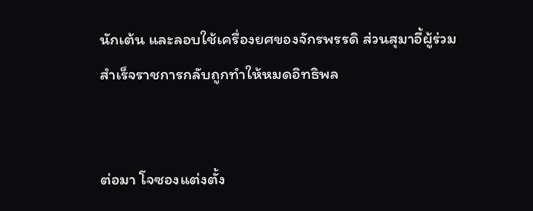นักเต้น และลอบใช้เครื่องยศของจักรพรรดิ ส่วนสุมาอี้ผู้ร่วมสำเร็จราชการกลับถูกทำให้หมดอิทธิพล


ต่อมา โจซองแต่งตั้ง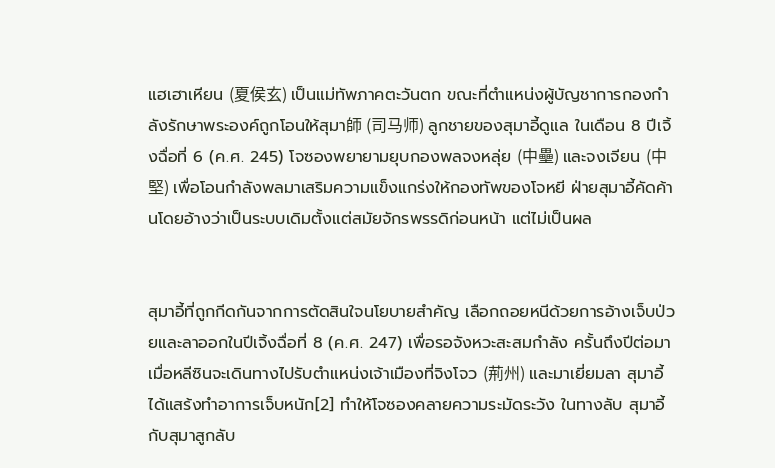แฮเฮาเหียน (夏侯玄) เป็นแม่ทัพภาคตะวันตก ขณะที่ตำแหน่งผู้บัญชาการกองกำลังรักษาพระองค์ถูกโอนให้สุมา師 (司马师) ลูกชายของสุมาอี้ดูแล ในเดือน 8 ปีเจิ้งฉื่อที่ 6 (ค.ศ. 245) โจซองพยายามยุบกองพลจงหลุ่ย (中壘) และจงเจียน (中堅) เพื่อโอนกำลังพลมาเสริมความแข็งแกร่งให้กองทัพของโจหยี ฝ่ายสุมาอี้คัดค้านโดยอ้างว่าเป็นระบบเดิมตั้งแต่สมัยจักรพรรดิก่อนหน้า แต่ไม่เป็นผล


สุมาอี้ที่ถูกกีดกันจากการตัดสินใจนโยบายสำคัญ เลือกถอยหนีด้วยการอ้างเจ็บป่วยและลาออกในปีเจิ้งฉื่อที่ 8 (ค.ศ. 247) เพื่อรอจังหวะสะสมกำลัง ครั้นถึงปีต่อมา เมื่อหลีซินจะเดินทางไปรับตำแหน่งเจ้าเมืองที่จิงโจว (荊州) และมาเยี่ยมลา สุมาอี้ได้แสร้งทำอาการเจ็บหนัก[2] ทำให้โจซองคลายความระมัดระวัง ในทางลับ สุมาอี้กับสุมาสูกลับ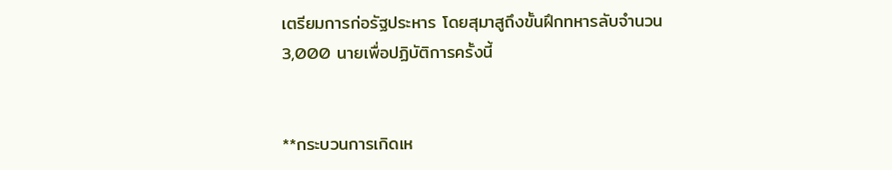เตรียมการก่อรัฐประหาร โดยสุมาสูถึงขั้นฝึกทหารลับจำนวน 3,000 นายเพื่อปฏิบัติการครั้งนี้


**กระบวนการเกิดเห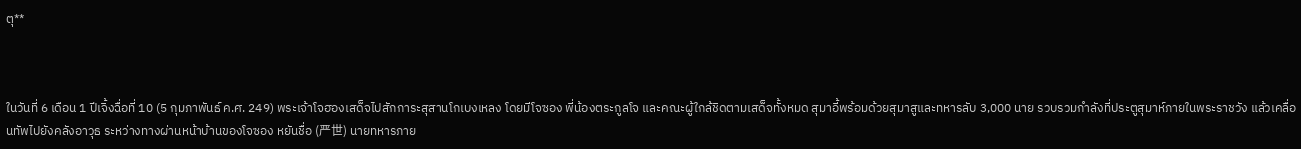ตุ**



ในวันที่ 6 เดือน 1 ปีเจิ้งฉื่อที่ 10 (5 กุมภาพันธ์ ค.ศ. 249) พระเจ้าโจฮองเสด็จไปสักการะสุสานโกเบงเหลง โดยมีโจซอง พี่น้องตระกูลโจ และคณะผู้ใกล้ชิดตามเสด็จทั้งหมด สุมาอี้พร้อมด้วยสุมาสูและทหารลับ 3,000 นาย รวบรวมกำลังที่ประตูสุมาห์ภายในพระราชวัง แล้วเคลื่อนทัพไปยังคลังอาวุธ ระหว่างทางผ่านหน้าบ้านของโจซอง หยันชื่อ (严世) นายทหารภาย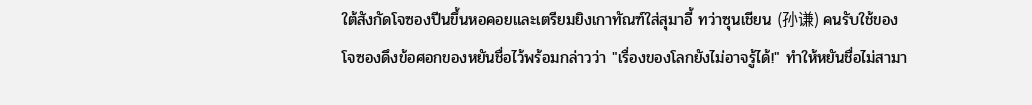ใต้สังกัดโจซองปีนขึ้นหอคอยและเตรียมยิงเกาทัณฑ์ใส่สุมาอี้ ทว่าซุนเชียน (孙谦) คนรับใช้ของโจซองดึงข้อศอกของหยันชื่อไว้พร้อมกล่าวว่า "เรื่องของโลกยังไม่อาจรู้ได้!" ทำให้หยันชื่อไม่สามา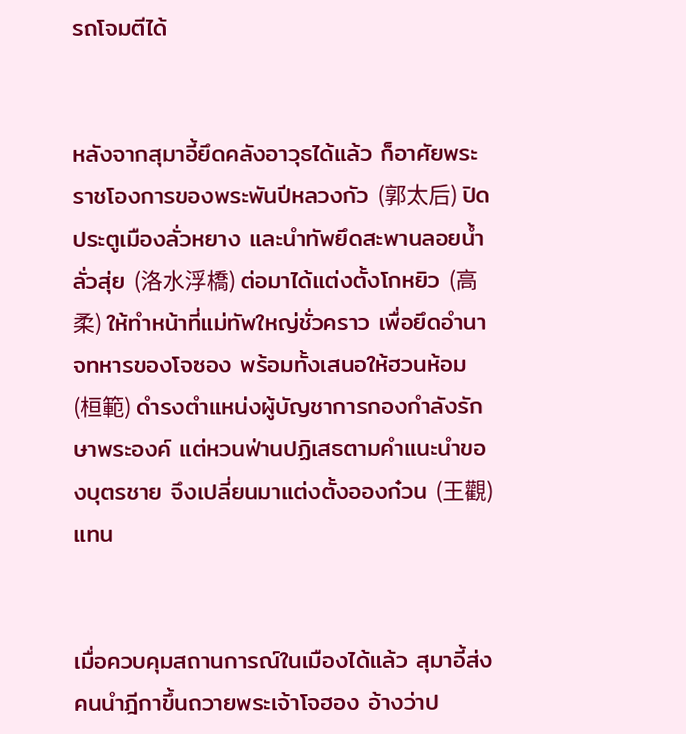รถโจมตีได้


หลังจากสุมาอี้ยึดคลังอาวุธได้แล้ว ก็อาศัยพระราชโองการของพระพันปีหลวงกัว (郭太后) ปิดประตูเมืองลั่วหยาง และนำทัพยึดสะพานลอยน้ำลั่วสุ่ย (洛水浮橋) ต่อมาได้แต่งตั้งโกหยิว (高柔) ให้ทำหน้าที่แม่ทัพใหญ่ชั่วคราว เพื่อยึดอำนาจทหารของโจซอง พร้อมทั้งเสนอให้ฮวนห้อม (桓範) ดำรงตำแหน่งผู้บัญชาการกองกำลังรักษาพระองค์ แต่หวนฟ่านปฏิเสธตามคำแนะนำของบุตรชาย จึงเปลี่ยนมาแต่งตั้งอองก๋วน (王觀) แทน


เมื่อควบคุมสถานการณ์ในเมืองได้แล้ว สุมาอี้ส่งคนนำฎีกาขึ้นถวายพระเจ้าโจฮอง อ้างว่าป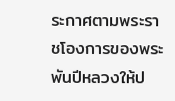ระกาศตามพระราชโองการของพระพันปีหลวงให้ป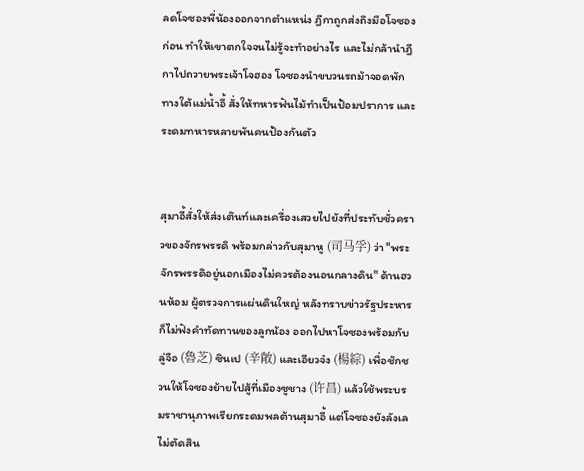ลดโจซองพี่น้องออกจากตำแหน่ง ฎีกาถูกส่งถึงมือโจซองก่อน ทำให้เขาตกใจจนไม่รู้จะทำอย่างไร และไม่กล้านำฎีกาไปถวายพระเจ้าโจฮอง โจซองนำขบวนรถม้าจอดพักทางใต้แม่น้ำอี้ สั่งให้ทหารฟันไม้ทำเป็นป้อมปราการ และระดมทหารหลายพันคนป้องกันตัว


สุมาอี้สั่งให้ส่งเต๊นท์และเครื่องเสวยไปยังที่ประทับชั่วคราวของจักรพรรดิ พร้อมกล่าวกับสุมาหู (司马孚) ว่า "พระจักรพรรดิอยู่นอกเมืองไม่ควรต้องนอนกลางดิน" ด้านฮวนห้อม ผู้ตรวจการแผ่นดินใหญ่ หลังทราบข่าวรัฐประหารก็ไม่ฟังคำทัดทานของลูกน้อง ออกไปหาโจซองพร้อมกับลู่จือ (魯芝) ซินเป (辛敞) และเอียวจ๋ง (楊綜) เพื่อชักชวนให้โจซองย้ายไปสู้ที่เมืองซูชาง (许昌) แล้วใช้พระบรมราชานุภาพเรียกระดมพลต้านสุมาอี้ แต่โจซองยังลังเล ไม่ตัดสิน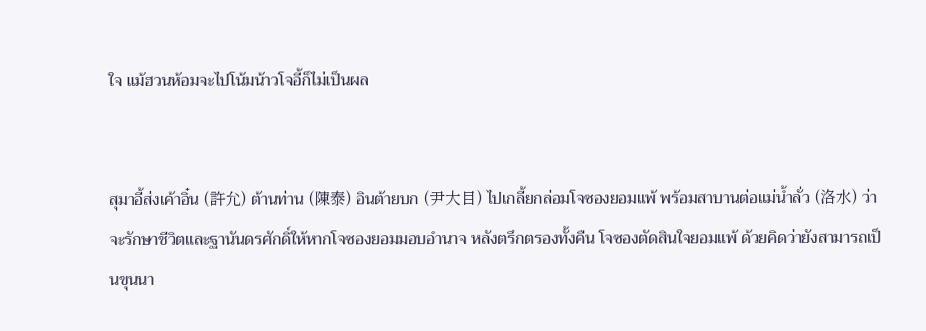ใจ แม้ฮวนห้อมจะไปโน้มน้าวโจอี้ก็ไม่เป็นผล


สุมาอี้ส่งเค้าอิ๋น (許允) ต้านท่าน (陳泰) อินต้ายบก (尹大目) ไปเกลี้ยกล่อมโจซองยอมแพ้ พร้อมสาบานต่อแม่น้ำลั่ว (洛水) ว่าจะรักษาชีวิตและฐานันดรศักดิ์ให้หากโจซองยอมมอบอำนาจ หลังตรึกตรองทั้งคืน โจซองตัดสินใจยอมแพ้ ด้วยคิดว่ายังสามารถเป็นขุนนา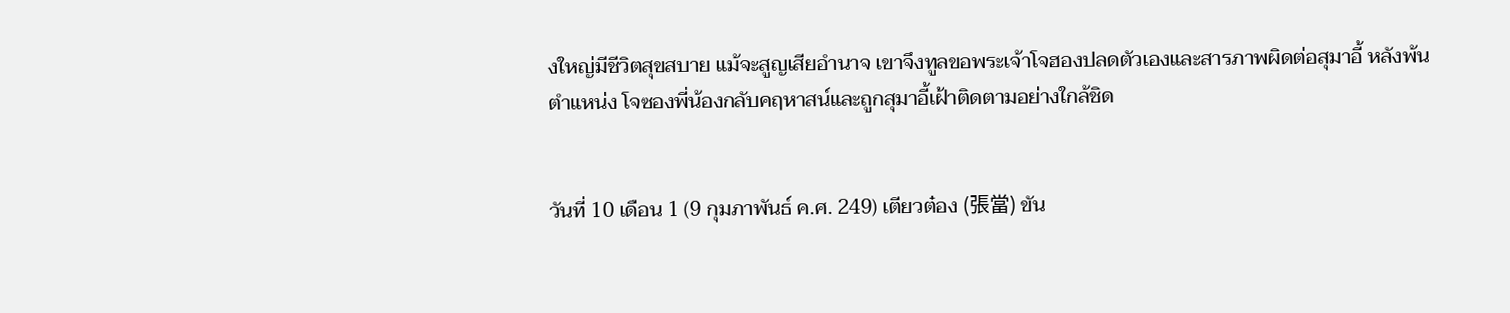งใหญ่มีชีวิตสุขสบาย แม้จะสูญเสียอำนาจ เขาจึงทูลขอพระเจ้าโจฮองปลดตัวเองและสารภาพผิดต่อสุมาอี้ หลังพ้นตำแหน่ง โจซองพี่น้องกลับคฤหาสน์และถูกสุมาอี้เฝ้าติดตามอย่างใกล้ชิด


วันที่ 10 เดือน 1 (9 กุมภาพันธ์ ค.ศ. 249) เตียวต๋อง (張當) ขัน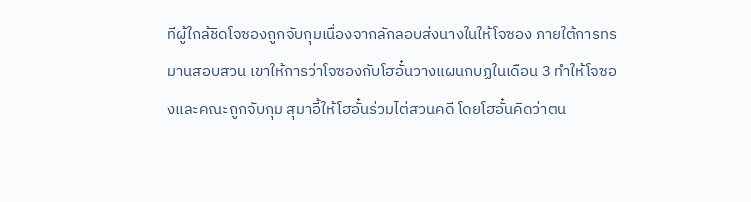ทีผู้ใกล้ชิดโจซองถูกจับกุมเนื่องจากลักลอบส่งนางในให้โจซอง ภายใต้การทรมานสอบสวน เขาให้การว่าโจซองกับโฮอั๋นวางแผนกบฏในเดือน 3 ทำให้โจซองและคณะถูกจับกุม สุมาอี้ให้โฮอั๋นร่วมไต่สวนคดี โดยโฮอั๋นคิดว่าตน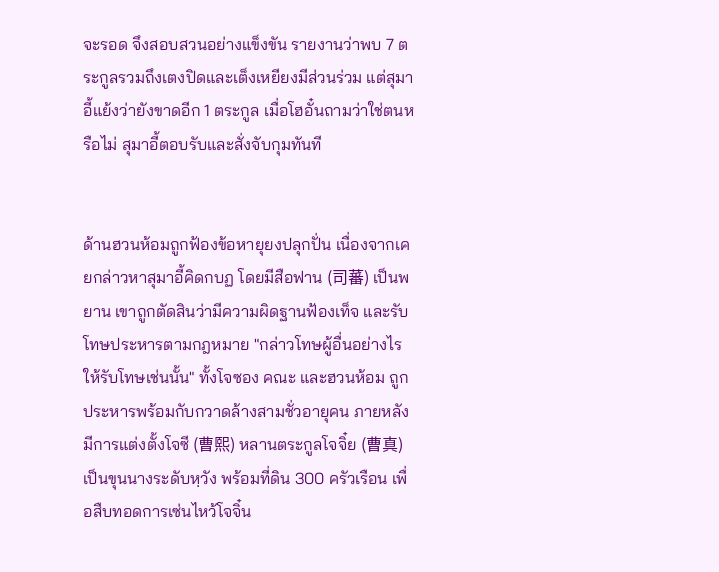จะรอด จึงสอบสวนอย่างแข็งขัน รายงานว่าพบ 7 ตระกูลรวมถึงเตงปิดและเต็งเหยียงมีส่วนร่วม แต่สุมาอี้แย้งว่ายังขาดอีก 1 ตระกูล เมื่อโฮอั๋นถามว่าใช่ตนหรือไม่ สุมาอี้ตอบรับและสั่งจับกุมทันที


ด้านฮวนห้อมถูกฟ้องข้อหายุยงปลุกปั่น เนื่องจากเคยกล่าวหาสุมาอี้คิดกบฏ โดยมีสือฟาน (司蕃) เป็นพยาน เขาถูกตัดสินว่ามีความผิดฐานฟ้องเท็จ และรับโทษประหารตามกฎหมาย "กล่าวโทษผู้อื่นอย่างไรให้รับโทษเช่นนั้น" ทั้งโจซอง คณะ และฮวนห้อม ถูกประหารพร้อมกับกวาดล้างสามชั่วอายุคน ภายหลังมีการแต่งตั้งโจซี (曹熙) หลานตระกูลโจจิ๋ย (曹真) เป็นขุนนางระดับหฺวัง พร้อมที่ดิน 300 ครัวเรือน เพื่อสืบทอดการเซ่นไหว้โจจิ๋น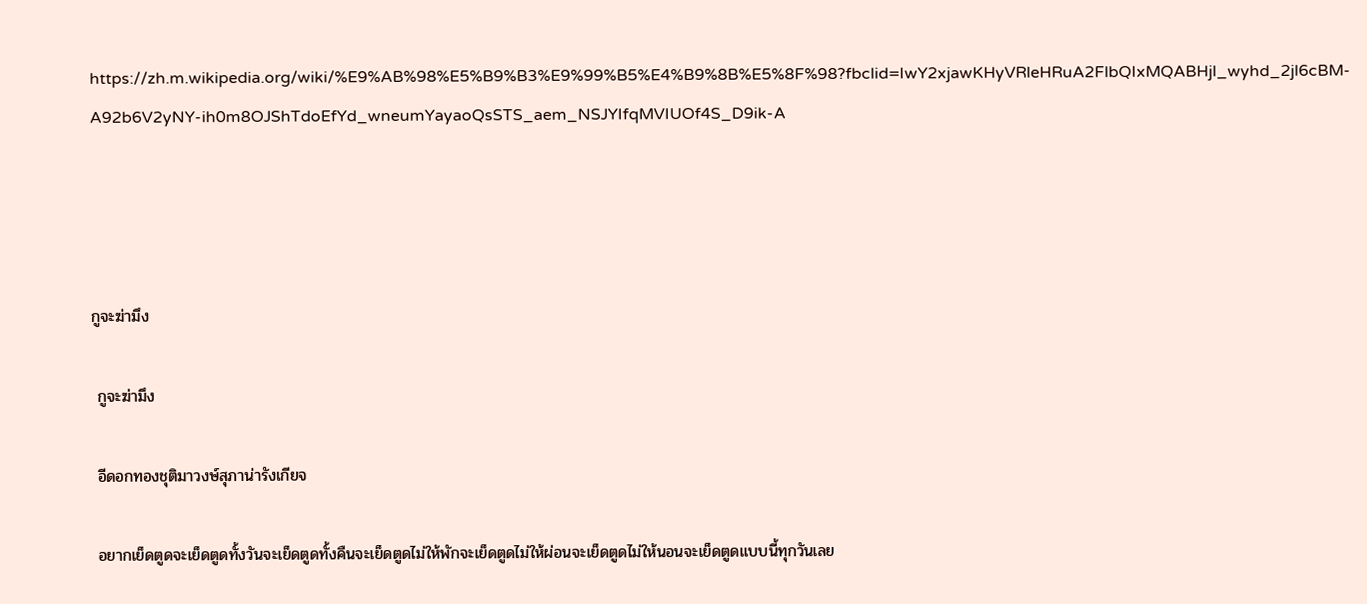https://zh.m.wikipedia.org/wiki/%E9%AB%98%E5%B9%B3%E9%99%B5%E4%B9%8B%E5%8F%98?fbclid=IwY2xjawKHyVRleHRuA2FlbQIxMQABHjl_wyhd_2jl6cBM-A92b6V2yNY-ih0m8OJShTdoEfYd_wneumYayaoQsSTS_aem_NSJYIfqMVIUOf4S_D9ik-A




กูจะฆ่ามึง

 กูจะฆ่ามึง

 อีดอกทองชุติมาวงษ์สุภาน่ารังเกียจ

 อยากเย็ดตูดจะเย็ดตูดทั้งวันจะเย็ดตูดทั้งคืนจะเย็ดตูดไม่ให้พักจะเย็ดตูดไม่ให้ผ่อนจะเย็ดตูดไม่ให้นอนจะเย็ดตูดแบบนี้ทุกวันเลย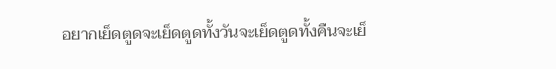อยากเย็ดตูดจะเย็ดตูดทั้งวันจะเย็ดตูดทั้งคืนจะเย็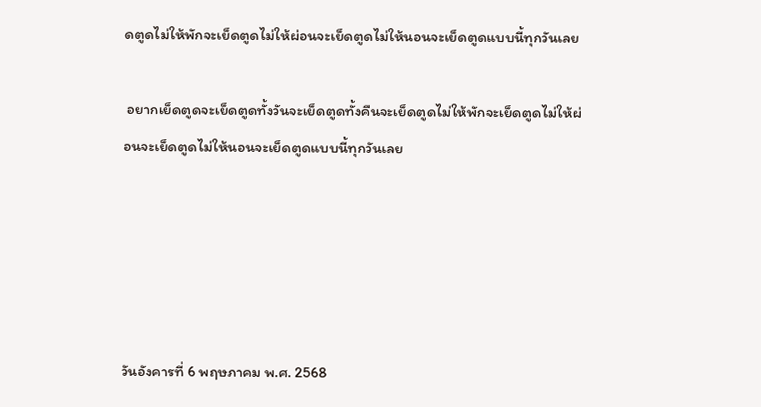ดตูดไม่ให้พักจะเย็ดตูดไม่ให้ผ่อนจะเย็ดตูดไม่ให้นอนจะเย็ดตูดแบบนี้ทุกวันเลย

 อยากเย็ดตูดจะเย็ดตูดทั้งวันจะเย็ดตูดทั้งคืนจะเย็ดตูดไม่ให้พักจะเย็ดตูดไม่ให้ผ่อนจะเย็ดตูดไม่ให้นอนจะเย็ดตูดแบบนี้ทุกวันเลย





วันอังคารที่ 6 พฤษภาคม พ.ศ. 2568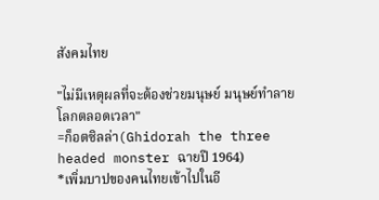สังคมไทย

"ไม่มีเหตุผลที่จะต้องช่วยมนุษย์ มนุษย์ทำลายโลกตลอดเวลา"
=ก็อตซิลล่า(Ghidorah the three headed monster ฉายปี 1964)
*เพิ่มบาปของคนไทยเข้าไปในอี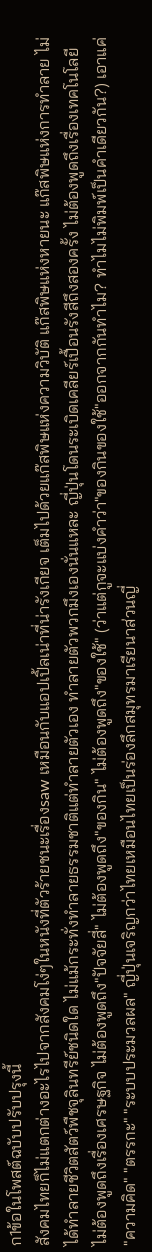ก1ข้อในโพสต์ฉบับปรับปรุงนี้
สังคมไทยก็ไม่แตกต่างอะไรไปจากสังคมโง่ๆในหนังที่ตัวร้ายชนะเรื่องsaw เหมือนกับแอปเปิ้ลเน่าที่น่ารังเกียจ เต็มไปด้วยแก๊สพิษแห่งความวิบัติ แก๊สพิษแห่งหายนะ แก๊สพิษแห่งการทำลาย ไม่ได้ทำลายชีวิตสัตว์พืชจุลินทรีย์ชนิดใด ไม่แม้กระทั่งทำลายธรรมชาติแต่ทำลายตัวเอง ทำลายตัวพวกมึงเองนั่นแหละ ญี่ปุ่นโดนระเบิดเคลียร์เปื้อนรังสีถึงสองครั้ง ไม่ต้องพูดถึงเรื่องเทคโนโลยี ไม่ต้องพูดถึงเรื่องเศรษฐกิจ ไม่ต้องพูดถึง"ปัจจัยสี่" ไม่ต้องพูดถึง"ของกิน" ไม่ต้องพูดถึง"ของใช้" (ว่าแต่กูจะแบ่งคำว่า"ของกินของใช้"ออกจากกันทำไม? ทำไมไม่พิมพ์เป็นคำเดียวกัน?) เอาแค่ "ความคิด" "ตรรกะ" "ระบบประมวลผล" ญี่ปุ่นเจริญกว่าไทยเหมือนไทยเป็นร่องลึกสมุทรมาเรียนาส่วนญี่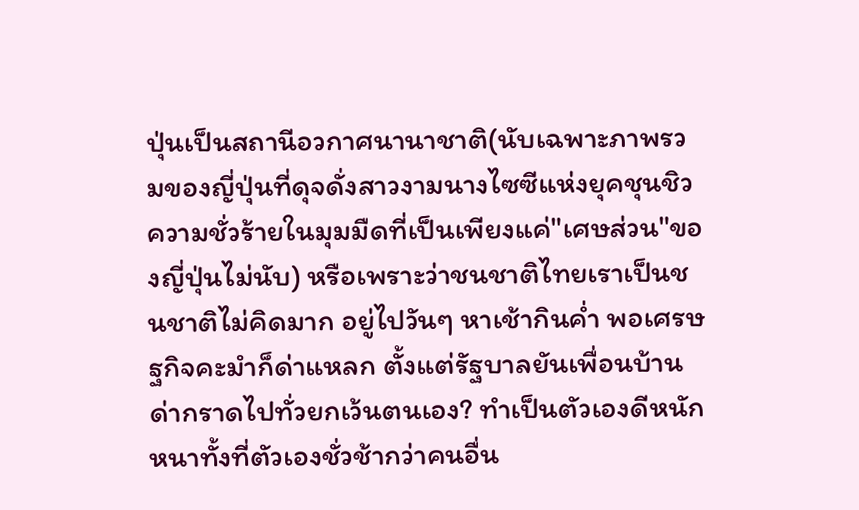ปุ่นเป็นสถานีอวกาศนานาชาติ(นับเฉพาะภาพรวมของญี่ปุ่นที่ดุจดั่งสาวงามนางไซซีแห่งยุคชุนชิว ความชั่วร้ายในมุมมืดที่เป็นเพียงแค่"เศษส่วน"ของญี่ปุ่นไม่นับ) หรือเพราะว่าชนชาติไทยเราเป็นชนชาติไม่คิดมาก อยู่ไปวันๆ หาเช้ากินค่ำ พอเศรษฐกิจคะมำก็ด่าแหลก ตั้งแต่รัฐบาลยันเพื่อนบ้าน ด่ากราดไปทั่วยกเว้นตนเอง? ทำเป็นตัวเองดีหนักหนาทั้งที่ตัวเองชั่วช้ากว่าคนอื่น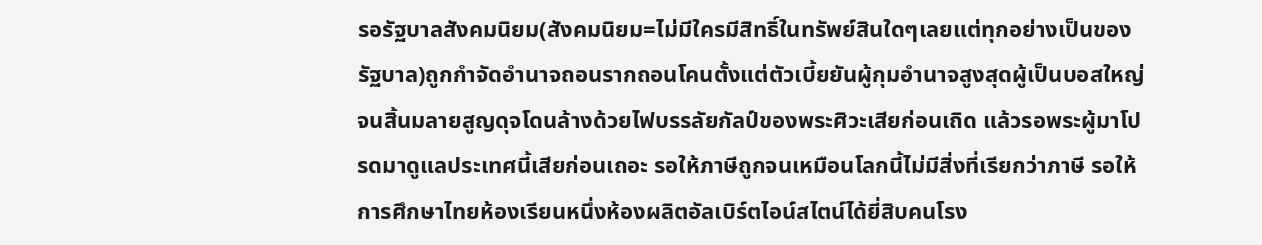รอรัฐบาลสังคมนิยม(สังคมนิยม=ไม่มีใครมีสิทธิ์ในทรัพย์สินใดๆเลยแต่ทุกอย่างเป็นของรัฐบาล)ถูกกำจัดอำนาจถอนรากถอนโคนตั้งแต่ตัวเบี้ยยันผู้กุมอำนาจสูงสุดผู้เป็นบอสใหญ่จนสิ้นมลายสูญดุจโดนล้างด้วยไฟบรรลัยกัลป์ของพระศิวะเสียก่อนเถิด แล้วรอพระผู้มาโปรดมาดูแลประเทศนี้เสียก่อนเถอะ รอให้ภาษีถูกจนเหมือนโลกนี้ไม่มีสิ่งที่เรียกว่าภาษี รอให้การศึกษาไทยห้องเรียนหนึ่งห้องผลิตอัลเบิร์ตไอน์สไตน์ได้ยี่สิบคนโรง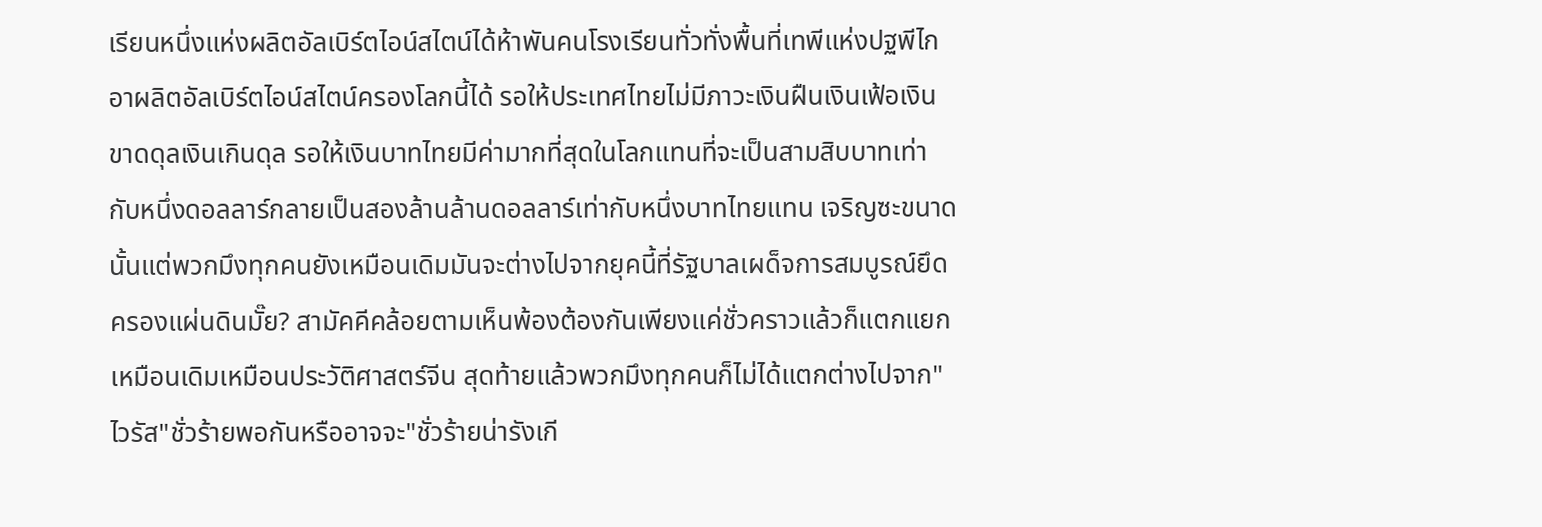เรียนหนึ่งแห่งผลิตอัลเบิร์ตไอน์สไตน์ได้ห้าพันคนโรงเรียนทั่วทั่งพื้นที่เทพีแห่งปฐพีไกอาผลิตอัลเบิร์ตไอน์สไตน์ครองโลกนี้ได้ รอให้ประเทศไทยไม่มีภาวะเงินฝืนเงินเฟ้อเงินขาดดุลเงินเกินดุล รอให้เงินบาทไทยมีค่ามากที่สุดในโลกแทนที่จะเป็นสามสิบบาทเท่ากับหนึ่งดอลลาร์กลายเป็นสองล้านล้านดอลลาร์เท่ากับหนึ่งบาทไทยแทน เจริญซะขนาดนั้นแต่พวกมึงทุกคนยังเหมือนเดิมมันจะต่างไปจากยุคนี้ที่รัฐบาลเผด็จการสมบูรณ์ยึดครองแผ่นดินมั๊ย? สามัคคีคล้อยตามเห็นพ้องต้องกันเพียงแค่ชั่วคราวแล้วก็แตกแยกเหมือนเดิมเหมือนประวัติศาสตร์จีน สุดท้ายแล้วพวกมึงทุกคนก็ไม่ได้แตกต่างไปจาก"ไวรัส"ชั่วร้ายพอกันหรืออาจจะ"ชั่วร้ายน่ารังเกี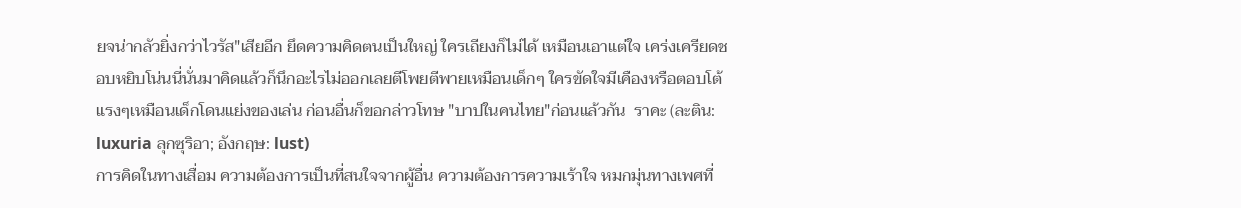ยจน่ากลัวยิ่งกว่าไวรัส"เสียอีก ยึดความคิดตนเป็นใหญ่ ใครเถียงก็ไม่ได้ เหมือนเอาแต่ใจ เคร่งเครียดชอบหยิบโน่นนี่นั่นมาคิดแล้วก็นึกอะไรไม่ออกเลยตีโพยตีพายเหมือนเด็กๆ ใครขัดใจมีเคืองหรือตอบโต้แรงๆเหมือนเด็กโดนแย่งของเล่น ก่อนอื่นก็ขอกล่าวโทษ "บาปในคนไทย"ก่อนแล้วกัน  ราคะ (ละติน: luxuria ลุกซุริอา; อังกฤษ: lust)
การคิดในทางเสื่อม ความต้องการเป็นที่สนใจจากผู้อื่น ความต้องการความเร้าใจ หมกมุ่นทางเพศที่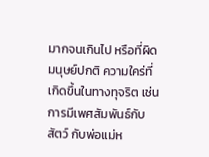มากจนเกินไป หรือที่ผิดมนุษย์ปกติ ความใคร่ที่เกิดขึ้นในทางทุจริต เช่น การมีเพศสัมพันธ์กับสัตว์ กับพ่อแม่ห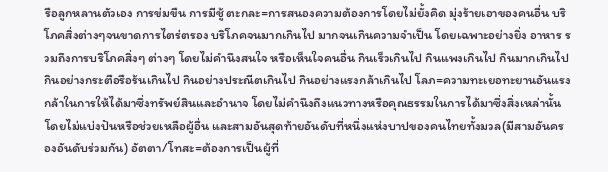รือลูกหลานตัวเอง การข่มขืน การมีชู้ ตะกละ=การสนองความต้องการโดยไม่ยั้งคิด มุ่งร้ายเอาของคนอื่น บริโภคสิ่งต่างๆจนขาดการไตร่ตรอง บริโภคจนมากเกินไป มากจนเกินความจำเป็น โดยเฉพาะอย่างยิ่ง อาหาร รวมถึงการบริโภคสิ่งๆ ต่างๆ โดยไม่คำนึงสนใจ หรือเห็นใจคนอื่น กินเร็วเกินไป กินแพงเกินไป กินมากเกินไป กินอย่างกระตือรือร้นเกินไป กินอย่างประณีตเกินไป กินอย่างแรงกล้าเกินไป โลภ=ความทะเยอทะยานอันแรงกล้าในการให้ได้มาซึ่งทรัพย์สินและอำนาจ โดยไม่คำนึงถึงแนวทางหรือคุณธรรมในการได้มาซึ่งสิ่งเหล่านั้น โดยไม่แบ่งปันหรือช่วยเหลือผู้อื่น และสามอันสุดท้ายอันดับที่หนึ่งแห่งบาปของคนไทยทั้งมวล(มีสามอันครองอันดับร่วมกัน) อัตตา/โทสะ=ต้องการเป็นผู้ที่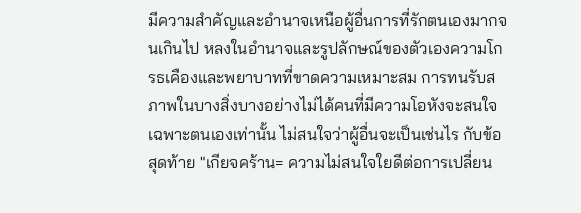มีความสำคัญและอำนาจเหนือผู้อื่นการที่รักตนเองมากจนเกินไป หลงในอำนาจและรูปลักษณ์ของตัวเองความโกรธเคืองและพยาบาทที่ขาดความเหมาะสม การทนรับสภาพในบางสิ่งบางอย่างไม่ได้คนที่มีความโอหังจะสนใจเฉพาะตนเองเท่านั้น ไม่สนใจว่าผู้อื่นจะเป็นเช่นไร กับข้อสุดท้าย "เกียจคร้าน= ความไม่สนใจใยดีต่อการเปลี่ยน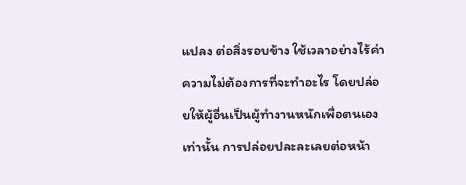แปลง ต่อสิ่งรอบข้าง ใช้เวลาอย่างไร้ค่า ความไม่ต้องการที่จะทำอะไร โดยปล่อยให้ผู้อื่นเป็นผู้ทำงานหนักเพื่อตนเองเท่านั้น การปล่อยปละละเลยต่อหน้า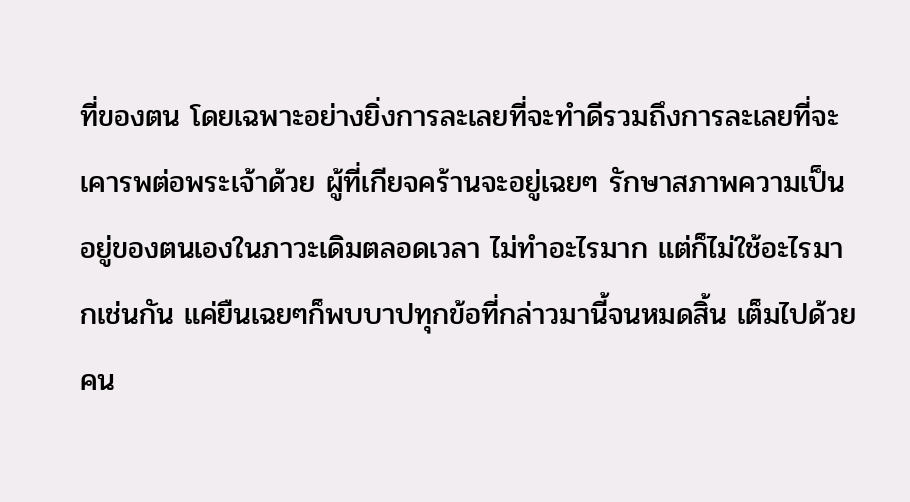ที่ของตน โดยเฉพาะอย่างยิ่งการละเลยที่จะทำดีรวมถึงการละเลยที่จะเคารพต่อพระเจ้าด้วย ผู้ที่เกียจคร้านจะอยู่เฉยๆ รักษาสภาพความเป็นอยู่ของตนเองในภาวะเดิมตลอดเวลา ไม่ทำอะไรมาก แต่ก็ไม่ใช้อะไรมากเช่นกัน แค่ยืนเฉยๆก็พบบาปทุกข้อที่กล่าวมานี้จนหมดสิ้น เต็มไปด้วยคน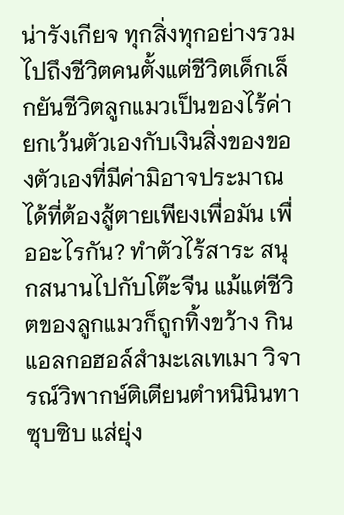น่ารังเกียจ ทุกสิ่งทุกอย่างรวมไปถึงชีวิตคนตั้งแต่ชีวิตเด็กเล็กยันชีวิตลูกแมวเป็นของไร้ค่ายกเว้นตัวเองกับเงินสิ่งของของตัวเองที่มีค่ามิอาจประมาณได้ที่ต้องสู้ตายเพียงเพื่อมัน เพื่ออะไรกัน? ทำตัวไร้สาระ สนุกสนานไปกับโต๊ะจีน แม้แต่ชีวิตของลูกแมวก็ถูกทิ้งขว้าง กินแอลกอฮอล์สำมะเลเทเมา วิจารณ์วิพากษ์ติเตียนตำหนินินทาซุบซิบ แส่ยุ่ง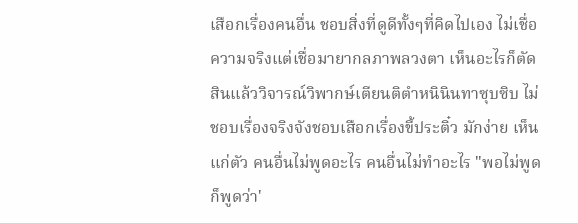เสือกเรื่องคนอื่น ชอบสิ่งที่ดูดีทั้งๆที่คิดไปเอง ไม่เชื่อความจริงแต่เชื่อมายากลภาพลวงตา เห็นอะไรก็ตัดสินแล้ววิจารณ์วิพากษ์เตียนติตำหนินินทาซุบซิบ ไม่ชอบเรื่องจริงจังชอบเสือกเรื่องขี้ประติ๋ว มักง่าย เห็นแก่ตัว คนอื่นไม่พูดอะไร คนอื่นไม่ทำอะไร "พอไม่พูดก็พูดว่า'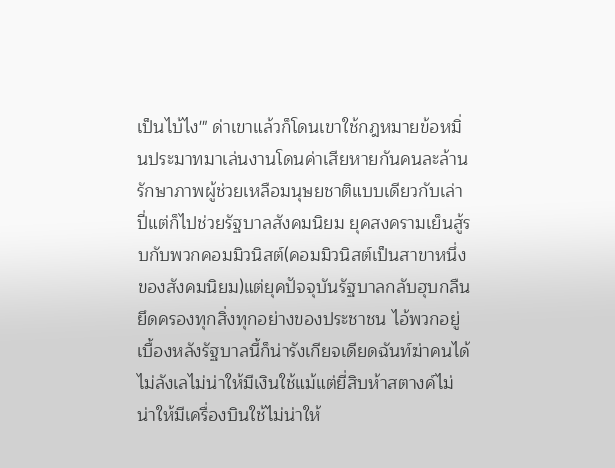เป็นไบ้ไง'" ด่าเขาแล้วก็โดนเขาใช้กฎหมายข้อหมิ่นประมาทมาเล่นงานโดนค่าเสียหายกันคนละล้าน รักษาภาพผู้ช่วยเหลือมนุษยชาติแบบเดียวกับเล่าปี่แต่ก็ไปช่วยรัฐบาลสังคมนิยม ยุคสงครามเย็นสู้รบกับพวกคอมมิวนิสต์(คอมมิวนิสต์เป็นสาขาหนึ่งของสังคมนิยม)แต่ยุคปัจจุบันรัฐบาลกลับฮุบกลืนยึดครองทุกสิ่งทุกอย่างของประชาชน ไอ้พวกอยู่เบื้องหลังรัฐบาลนี้ก็น่ารังเกียจเดียดฉันท์ฆ่าคนได้ไม่ลังเลไม่น่าให้มีเงินใช้แม้แต่ยี่สิบห้าสตางค์ไม่น่าให้มีเครื่องบินใช้ไม่น่าให้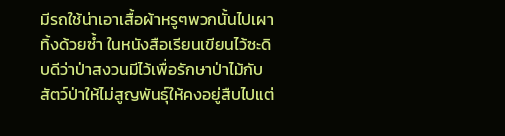มีรถใช้น่าเอาเสื้อผ้าหรูๆพวกนั้นไปเผาทิ้งด้วยซ้ำ ในหนังสือเรียนเขียนไว้ซะดิบดีว่าป่าสงวนมีไว้เพื่อรักษาป่าไม้กับสัตว์ป่าให้ไม่สูญพันธุ์ให้คงอยู่สืบไปแต่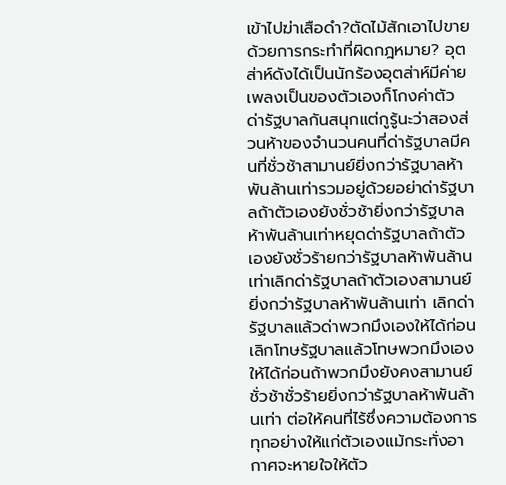เข้าไปฆ่าเสือดำ?ตัดไม้สักเอาไปขายด้วยการกระทำที่ผิดกฎหมาย? อุตส่าห์ดังได้เป็นนักร้องอุตส่าห์มีค่ายเพลงเป็นของตัวเองก็โกงค่าตัว ด่ารัฐบาลกันสนุกแต่กูรู้นะว่าสองส่วนห้าของจำนวนคนที่ด่ารัฐบาลมีคนที่ชั่วช้าสามานย์ยิ่งกว่ารัฐบาลห้าพันล้านเท่ารวมอยู่ด้วยอย่าด่ารัฐบาลถ้าตัวเองยังชั่วช้ายิ่งกว่ารัฐบาลห้าพันล้านเท่าหยุดด่ารัฐบาลถ้าตัวเองยังชั่วร้ายกว่ารัฐบาลห้าพันล้านเท่าเลิกด่ารัฐบาลถ้าตัวเองสามานย์ยิ่งกว่ารัฐบาลห้าพันล้านเท่า เลิกด่ารัฐบาลแล้วด่าพวกมึงเองให้ได้ก่อนเลิกโทษรัฐบาลแล้วโทษพวกมึงเองให้ได้ก่อนถ้าพวกมึงยังคงสามานย์ชั่วช้าชั่วร้ายยิ่งกว่ารัฐบาลห้าพันล้านเท่า ต่อให้คนที่ไร้ซึ่งความต้องการทุกอย่างให้แก่ตัวเองแม้กระทั่งอากาศจะหายใจให้ตัว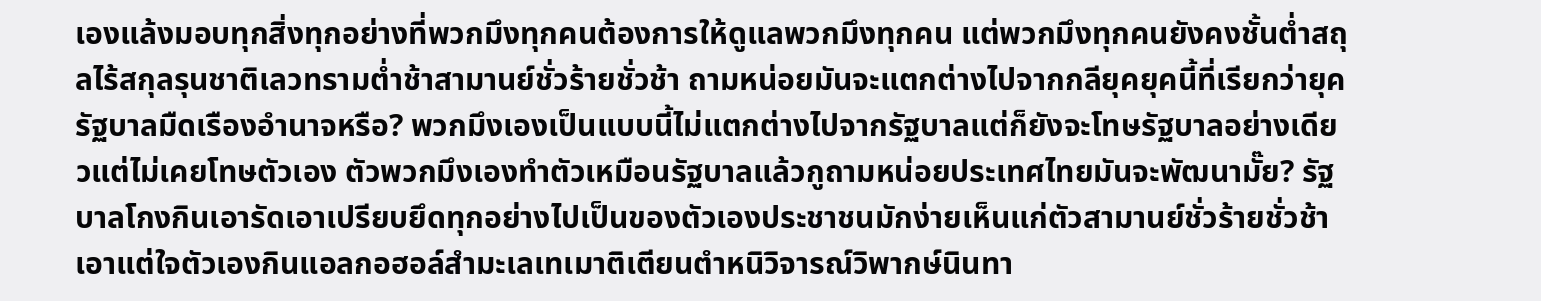เองแล้งมอบทุกสิ่งทุกอย่างที่พวกมึงทุกคนต้องการให้ดูแลพวกมึงทุกคน แต่พวกมึงทุกคนยังคงชั้นต่ำสถุลไร้สกุลรุนชาติเลวทรามต่ำช้าสามานย์ชั่วร้ายชั่วช้า ถามหน่อยมันจะแตกต่างไปจากกลียุคยุคนี้ที่เรียกว่ายุครัฐบาลมืดเรืองอำนาจหรือ? พวกมึงเองเป็นแบบนี้ไม่แตกต่างไปจากรัฐบาลแต่ก็ยังจะโทษรัฐบาลอย่างเดียวแต่ไม่เคยโทษตัวเอง ตัวพวกมึงเองทำตัวเหมือนรัฐบาลแล้วกูถามหน่อยประเทศไทยมันจะพัฒนามั๊ย? รัฐบาลโกงกินเอารัดเอาเปรียบยึดทุกอย่างไปเป็นของตัวเองประชาชนมักง่ายเห็นแก่ตัวสามานย์ชั่วร้ายชั่วช้าเอาแต่ใจตัวเองกินแอลกอฮอล์สำมะเลเทเมาติเตียนตำหนิวิจารณ์วิพากษ์นินทา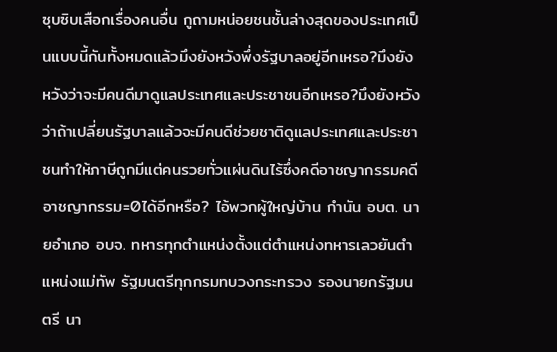ซุบซิบเสือกเรื่องคนอื่น กูถามหน่อยชนชั้นล่างสุดของประเทศเป็นแบบนี้กันทั้งหมดแล้วมึงยังหวังพึ่งรัฐบาลอยู่อีกเหรอ?มึงยังหวังว่าจะมีคนดีมาดูแลประเทศและประชาชนอีกเหรอ?มึงยังหวังว่าถ้าเปลี่ยนรัฐบาลแล้วจะมีคนดีช่วยชาติดูแลประเทศและประชาชนทำให้ภาษีถูกมีแต่คนรวยทั่วแผ่นดินไร้ซึ่งคดีอาชญากรรมคดีอาชญากรรม=0ได้อีกหรือ? ไอ้พวกผู้ใหญ่บ้าน กำนัน อบต. นายอำเภอ อบจ. ทหารทุกตำแหน่งตั้งแต่ตำแหน่งทหารเลวยันตำแหน่งแม่ทัพ รัฐมนตรีทุกกรมทบวงกระทรวง รองนายกรัฐมนตรี นา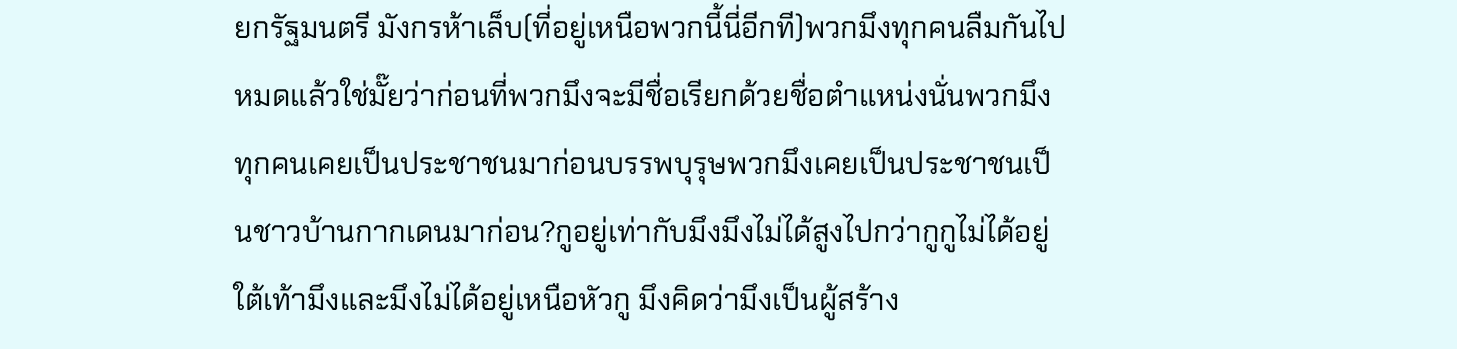ยกรัฐมนตรี มังกรห้าเล็บ(ที่อยู่เหนือพวกนี้นี่อีกที)พวกมึงทุกคนลืมกันไปหมดแล้วใช่มั๊ยว่าก่อนที่พวกมึงจะมีชื่อเรียกด้วยชื่อตำแหน่งนั่นพวกมึงทุกคนเคยเป็นประชาชนมาก่อนบรรพบุรุษพวกมึงเคยเป็นประชาชนเป็นชาวบ้านกากเดนมาก่อน?กูอยู่เท่ากับมึงมึงไม่ได้สูงไปกว่ากูกูไม่ได้อยู่ใต้เท้ามึงและมึงไม่ได้อยู่เหนือหัวกู มึงคิดว่ามึงเป็นผู้สร้าง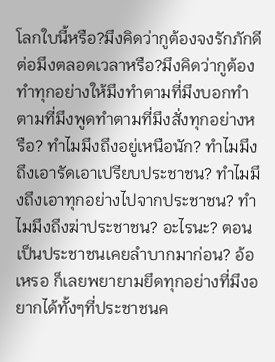โลกใบนี้หรือ?มึงคิดว่ากูต้องจงรักภักดีต่อมึงตลอดเวลาหรือ?มึงคิดว่ากูต้องทำทุกอย่างให้มึงทำตามที่มึงบอกทำตามที่มึงพูดทำตามที่มึงสั่งทุกอย่างหรือ? ทำไมมึงถึงอยู่เหนือนัก? ทำไมมึงถึงเอารัดเอาเปรียบประชาชน? ทำไมมึงถึงเอาทุกอย่างไปจากประชาชน? ทำไมมึงถึงฆ่าประชาชน? อะไรนะ? ตอนเป็นประชาชนเคยลำบากมาก่อน? อ้อเหรอ ก็เลยพยายามยึดทุกอย่างที่มึงอยากได้ทั้งๆที่ประชาชนค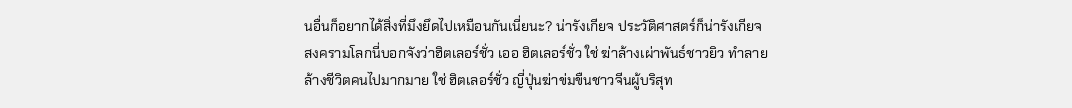นอื่นก็อยากได้สิ่งที่มึงยึดไปเหมือนกันเนี่ยนะ? น่ารังเกียจ ประวัติศาสตร์ก็น่ารังเกียจ สงครามโลกนี่บอกจังว่าฮิตเลอร์ชั่ว เออ ฮิตเลอร์ชั่ว ใช่ ฆ่าล้างเผ่าพันธ์ชาวยิว ทำลายล้างชีวิตคนไปมากมาย ใช่ ฮิตเลอร์ชั่ว ญี่ปุ่นฆ่าข่มขืนชาวจีนผู้บริสุท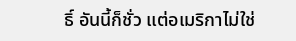ธิ์ อันนี้ก็ชั่ว แต่อเมริกาไม่ใช่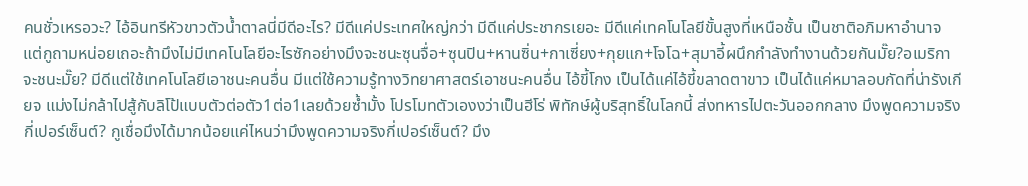คนชั่วเหรอวะ? ไอ้อินทรีหัวขาวตัวน้ำตาลนี่มีดีอะไร? มีดีแค่ประเทศใหญ่กว่า มีดีแค่ประชากรเยอะ มีดีแค่เทคโนโลยีขั้นสูงที่เหนือชั้น เป็นชาติอภิมหาอำนาจ แต่กูถามหน่อยเถอะถ้ามึงไม่มีเทคโนโลยีอะไรซักอย่างมึงจะชนะซุนจื่อ+ซุนปิน+หานซิ่น+กาเซี่ยง+กุยแก+โจโฉ+สุมาอี้ผนึกกำลังทำงานด้วยกันมั๊ย?อเมริกาจะชนะมั๊ย? มีดีแต่ใช้เทคโนโลยีเอาชนะคนอื่น มีแต่ใช้ความรู้ทางวิทยาศาสตร์เอาชนะคนอื่น ไอ้ขี้โกง เป็นได้แค่ไอ้ขี้ขลาดตาขาว เป็นได้แค่หมาลอบกัดที่น่ารังเกียจ แม่งไม่กล้าไปสู้กับลิโป้แบบตัวต่อตัว1ต่อ1เลยด้วยซ้ำมั้ง โปรโมทตัวเองงว่าเป็นฮีโร่ พิทักษ์ผู้บริสุทธิ์ในโลกนี้ ส่งทหารไปตะวันออกกลาง มึงพูดความจริงกี่เปอร์เซ็นต์? กูเชื่อมึงได้มากน้อยแค่ไหนว่ามึงพูดความจริงกี่เปอร์เซ็นต์? มึง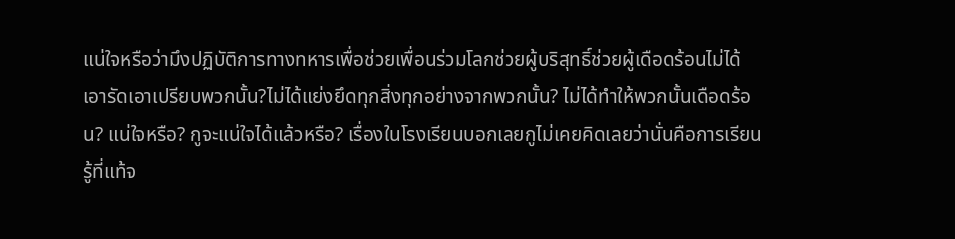แน่ใจหรือว่ามึงปฏิบัติการทางทหารเพื่อช่วยเพื่อนร่วมโลกช่วยผู้บริสุทธิ์ช่วยผู้เดือดร้อนไม่ได้เอารัดเอาเปรียบพวกนั้น?ไม่ได้แย่งยึดทุกสิ่งทุกอย่างจากพวกนั้น? ไม่ได้ทำให้พวกนั้นเดือดร้อน? แน่ใจหรือ? กูจะแน่ใจได้แล้วหรือ? เรื่องในโรงเรียนบอกเลยกูไม่เคยคิดเลยว่านั่นคือการเรียนรู้ที่แท้จ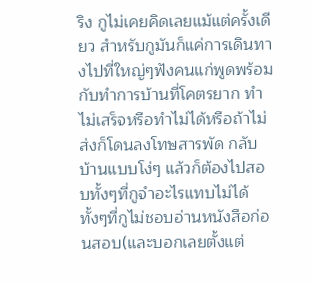ริง กูไม่เคยคิดเลยแม้แต่ครั้งเดียว สำหรับกูมันก็แค่การเดินทางไปที่ใหญ่ๆฟังคนแก่พูดพร้อมกับทำการบ้านที่โคตรยาก ทำไม่เสร็จหรือทำไม่ได้หรือถ้าไม่ส่งก็โดนลงโทษสารพัด กลับบ้านแบบโง่ๆ แล้วก็ต้องไปสอบทั้งๆที่กูจำอะไรแทบไม่ได้ ทั้งๆที่กูไม่ชอบอ่านหนังสือก่อนสอบ(และบอกเลยตั้งแต่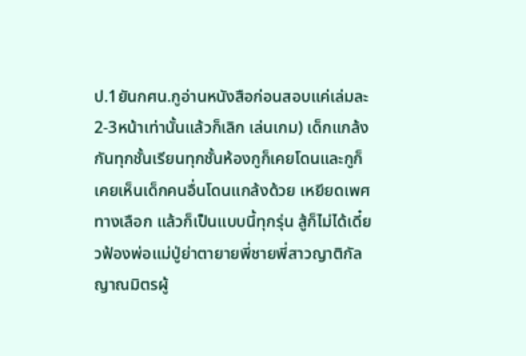ป.1ยันกศน.กูอ่านหนังสือก่อนสอบแค่เล่มละ2-3หน้าเท่านั้นแล้วก็เลิก เล่นเกม) เด็กแกล้งกันทุกชั้นเรียนทุกชั้นห้องกูก็เคยโดนและกูก็เคยเห็นเด็กคนอื่นโดนแกล้งด้วย เหยียดเพศทางเลือก แล้วก็เป็นแบบนี้ทุกรุ่น สู้ก็ไม่ได้เดี๋ยวฟ้องพ่อแม่ปู่ย่าตายายพี่ชายพี่สาวญาติกัลญาณมิตรผู้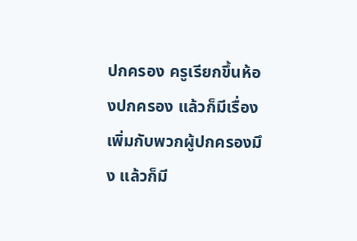ปกครอง ครูเรียกขึ้นห้องปกครอง แล้วก็มีเรื่องเพิ่มกับพวกผู้ปกครองมึง แล้วก็มี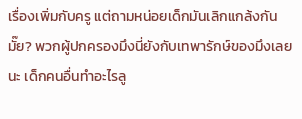เรื่องเพิ่มกับครู แต่ถามหน่อยเด็กมันเลิกแกล้งกันมั๊ย? พวกผู้ปกครองมึงนี่ยังกับเทพารักษ์ของมึงเลยนะ เด็กคนอื่นทำอะไรลู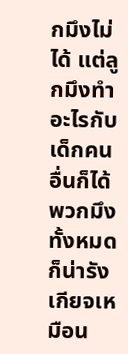กมึงไม่ได้ แต่ลูกมึงทำอะไรกับเด็กคนอื่นก็ได้ พวกมึงทั้งหมดก็น่ารังเกียจเหมือน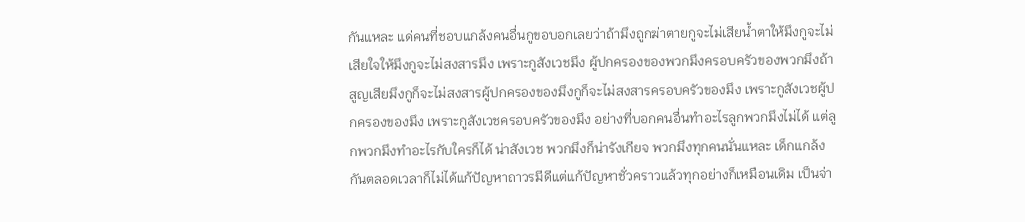กันแหละ แด่คนที่ชอบแกล้งคนอื่นกูขอบอกเลยว่าถ้ามึงถูกฆ่าตายกูจะไม่เสียน้ำตาให้มึงกูจะไม่เสียใจให้มึงกูจะไม่สงสารมึง เพราะกูสังเวชมึง ผู้ปกครองของพวกมึงครอบครัวของพวกมึงถ้าสูญเสียมึงกูก็จะไม่สงสารผู้ปกครองของมึงกูก็จะไม่สงสารครอบครัวของมึง เพราะกูสังเวชผู้ปกครองของมึง เพราะกูสังเวชครอบครัวของมึง อย่างที่บอกคนอื่นทำอะไรลูกพวกมึงไม่ได้ แต่ลูกพวกมึงทำอะไรกับใครก็ได้ น่าสังเวช พวกมึงก็น่ารังเกียจ พวกมึงทุกคนนั่นแหละ เด็กแกล้งกันตลอดเวลาก็ไม่ได้แก้ปัญหาถาวรมีดีแต่แก้ปัญหาชั่วคราวแล้วทุกอย่างก็เหมือนเดิม เป็นจ่า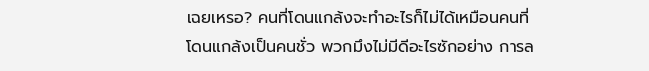เฉยเหรอ? คนที่โดนแกล้งจะทำอะไรก็ไม่ได้เหมือนคนที่โดนแกล้งเป็นคนชั่ว พวกมึงไม่มีดีอะไรซักอย่าง การล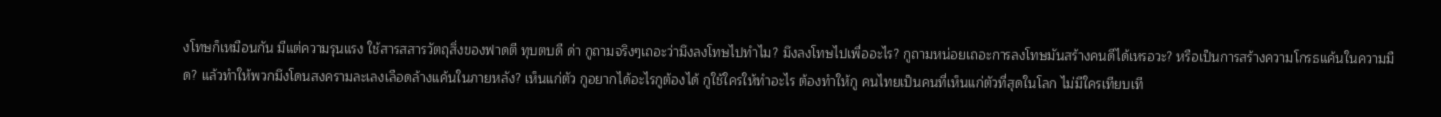งโทษก็เหมือนกัน มีแต่ความรุนแรง ใช้สารสสารวัตถุสิ่งของฟาดตี ทุบตบดี ด่า กูถามจริงๆเถอะว่ามึงลงโทษไปทำไม? มึงลงโทษไปเพื่ออะไร? กูถามหน่อยเถอะการลงโทษมันสร้างคนดีได้เหรอวะ? หรือเป็นการสร้างความโกรธแค้นในความมืด? แล้วทำให้พวกมึงโดนสงครามละเลงเลือดล้างแค้นในภายหลัง? เห็นแก่ตัว กูอยากได้อะไรกูต้องได้ กูใช้ใครให้ทำอะไร ต้องทำให้กู คนไทยเป็นคนที่เห็นแก่ตัวที่สุดในโลก ไม่มีใครเทียบเที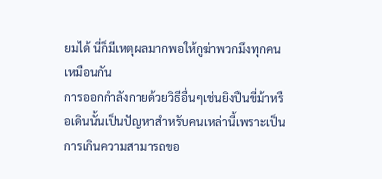ยมได้ นี่ก็มีเหตุผลมากพอให้กูฆ่าพวกมึงทุกคนเหมือนกัน
การออกกำลังกายด้วยวิธีอื่นๆเช่นยิงปืนขี่ม้าหรือเดินนั้นเป็นปัญหาสำหรับคนเหล่านี้เพราะเป็นการเกินความสามารถขอ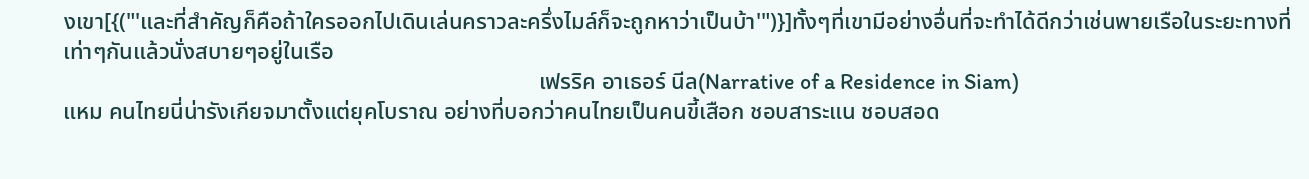งเขา[{("'และที่สำคัญก็คือถ้าใครออกไปเดินเล่นคราวละครึ่งไมล์ก็จะถูกหาว่าเป็นบ้า'")}]ทั้งๆที่เขามีอย่างอื่นที่จะทำได้ดีกว่าเช่นพายเรือในระยะทางที่เท่าๆกันแล้วนั่งสบายๆอยู่ในเรือ
                                                                                   เฟรริค อาเธอร์ นีล(Narrative of a Residence in Siam)
แหม คนไทยนี่น่ารังเกียจมาตั้งแต่ยุคโบราณ อย่างที่บอกว่าคนไทยเป็นคนขี้เสือก ชอบสาระแน ชอบสอด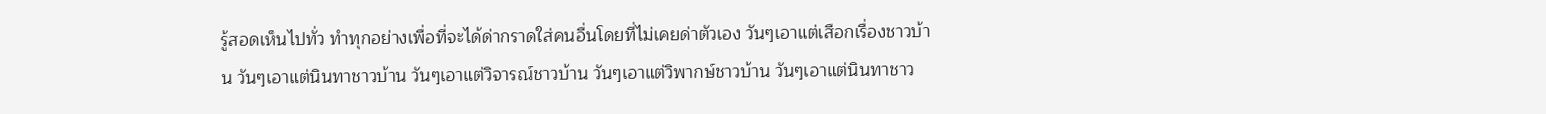รู้สอดเห็นไปทั่ว ทำทุกอย่างเพื่อที่จะได้ด่ากราดใส่คนอื่นโดยที่ไม่เคยด่าตัวเอง วันๆเอาแต่เสือกเรื่องชาวบ้าน วันๆเอาแต่นินทาชาวบ้าน วันๆเอาแต่วิจารณ์ชาวบ้าน วันๆเอาแต่วิพากษ์ชาวบ้าน วันๆเอาแต่นินทาชาว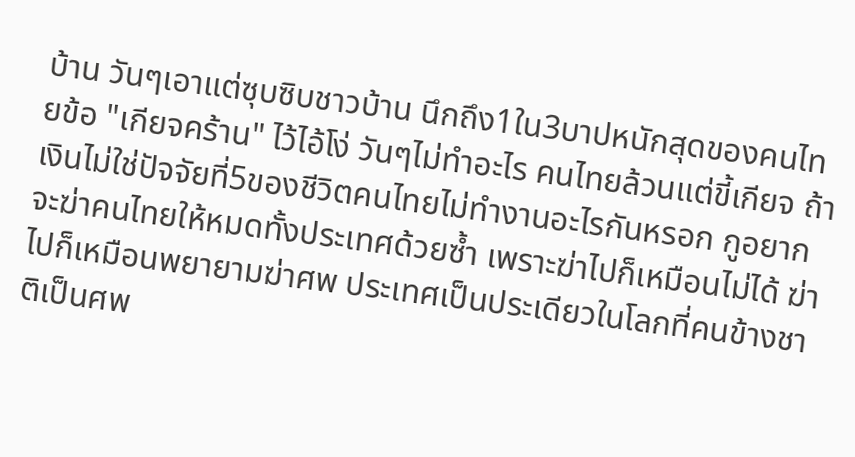บ้าน วันๆเอาแต่ซุบซิบชาวบ้าน นึกถึง1ใน3บาปหนักสุดของคนไทยข้อ "เกียจคร้าน" ไว้ไอ้โง่ วันๆไม่ทำอะไร คนไทยล้วนแต่ขี้เกียจ ถ้าเงินไม่ใช่ปัจจัยที่5ของชีวิตคนไทยไม่ทำงานอะไรกันหรอก กูอยากจะฆ่าคนไทยให้หมดทั้งประเทศด้วยซ้ำ เพราะฆ่าไปก็เหมือนไม่ได้ ฆ่าไปก็เหมือนพยายามฆ่าศพ ประเทศเป็นประเดียวในโลกที่คนข้างชาติเป็นศพ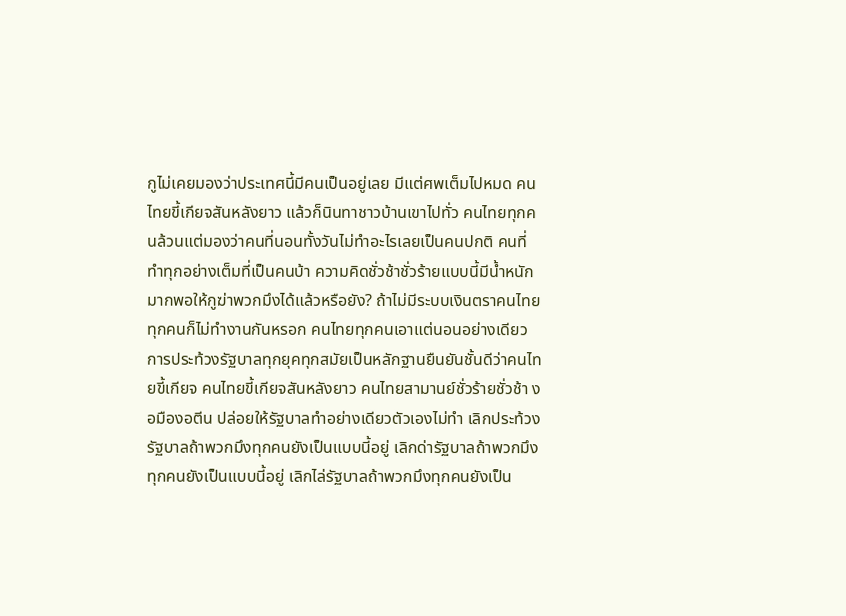กูไม่เคยมองว่าประเทศนี้มีคนเป็นอยู่เลย มีแต่ศพเต็มไปหมด คนไทยขี้เกียจสันหลังยาว แล้วก็นินทาชาวบ้านเขาไปทั่ว คนไทยทุกคนล้วนแต่มองว่าคนที่นอนทั้งวันไม่ทำอะไรเลยเป็นคนปกติ คนที่ทำทุกอย่างเต็มที่เป็นคนบ้า ความคิดชั่วช้าชั่วร้ายแบบนี้มีน้ำหนักมากพอให้กูฆ่าพวกมึงได้แล้วหรือยัง? ถ้าไม่มีระบบเงินตราคนไทยทุกคนก็ไม่ทำงานกันหรอก คนไทยทุกคนเอาแต่นอนอย่างเดียว การประท้วงรัฐบาลทุกยุคทุกสมัยเป็นหลักฐานยืนยันชั้นดีว่าคนไทยขี้เกียจ คนไทยขี้เกียจสันหลังยาว คนไทยสามานย์ชั่วร้ายชั่วช้า งอมืองอตีน ปล่อยให้รัฐบาลทำอย่างเดียวตัวเองไม่ทำ เลิกประท้วงรัฐบาลถ้าพวกมึงทุกคนยังเป็นแบบนี้อยู่ เลิกด่ารัฐบาลถ้าพวกมึงทุกคนยังเป็นแบบนี้อยู่ เลิกไล่รัฐบาลถ้าพวกมึงทุกคนยังเป็น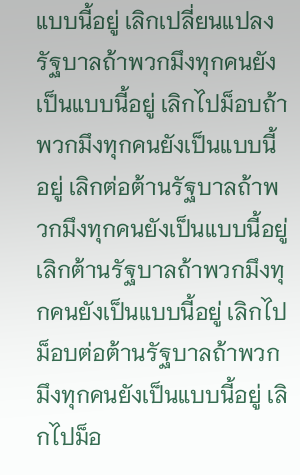แบบนี้อยู่ เลิกเปลี่ยนแปลงรัฐบาลถ้าพวกมึงทุกคนยังเป็นแบบนี้อยู่ เลิกไปม็อบถ้าพวกมึงทุกคนยังเป็นแบบนี้อยู่ เลิกต่อต้านรัฐบาลถ้าพวกมึงทุกคนยังเป็นแบบนี้อยู่ เลิกต้านรัฐบาลถ้าพวกมึงทุกคนยังเป็นแบบนี้อยู่ เลิกไปม็อบต่อต้านรัฐบาลถ้าพวกมึงทุกคนยังเป็นแบบนี้อยู่ เลิกไปม็อ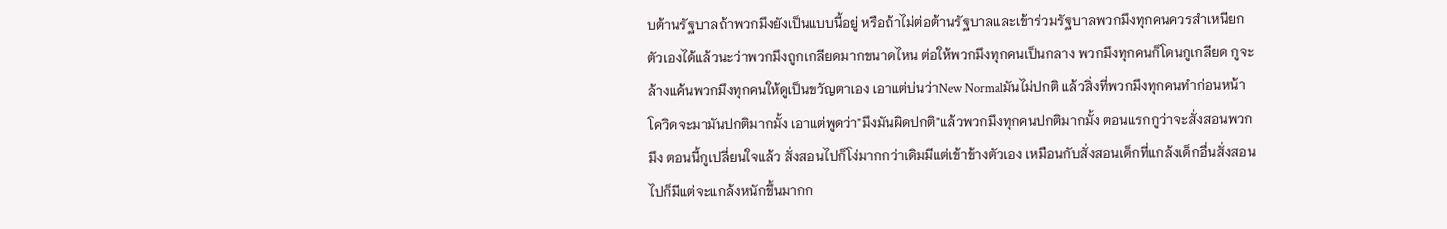บต้านรัฐบาลถ้าพวกมึงยังเป็นแบบนี้อยู่ หรือถ้าไม่ต่อต้านรัฐบาลและเข้าร่วมรัฐบาลพวกมึงทุกคนควรสำเหนียกตัวเองได้แล้วนะว่าพวกมึงถูกเกลียดมากขนาดไหน ต่อให้พวกมึงทุกคนเป็นกลาง พวกมึงทุกคนก็โดนกูเกลียด กูจะล้างแค้นพวกมึงทุกคนให้ดูเป็นขวัญตาเอง เอาแต่บ่นว่าNew Normalมันไม่ปกติ แล้วสิ่งที่พวกมึงทุกคนทำก่อนหน้าโควิดจะมามันปกติมากมั้ง เอาแต่พูดว่า"มึงมันผิดปกติ"แล้วพวกมึงทุกคนปกติมากมั้ง ตอนแรกกูว่าจะสั่งสอนพวกมึง ตอนนี้กูเปลี่ยนใจแล้ว สั่งสอนไปก็โง่มากกว่าเดิมมีแต่เข้าข้างตัวเอง เหมือนกับสั่งสอนเด็กที่แกล้งเด็กอื่นสั่งสอนไปก็มีแต่จะแกล้งหนักขึ้นมากก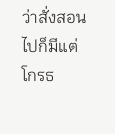ว่าสั่งสอนไปก็มีแต่โกรธ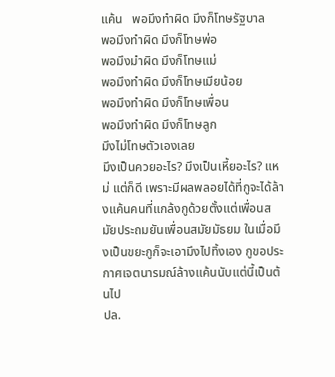แค้น   พอมึงทำผิด มึงก็โทษรัฐบาล
พอมึงทำผิด มึงก็โทษพ่อ
พอมึงมำผิด มึงก็โทษแม่
พอมึงทำผิด มึงก็โทษเมียน้อย
พอมึงทำผิด มึงก็โทษเพื่อน
พอมึงทำผิด มึงก็โทษลูก
มึงไม่โทษตัวเองเลย
มึงเป็นควยอะไร? มึงเป็นเหี้ยอะไร? แหม่ แต่ก็ดี เพราะมีผลพลอยได้ที่กูจะได้ล้างแค้นคนที่แกล้งกูด้วยตั้งแต่เพื่อนสมัยประถมยันเพื่อนสมัยมัธยม ในเมื่อมึงเป็นขยะกูก็จะเอามึงไปทิ้งเอง กูขอประกาศเจตนารมณ์ล้างแค้นนับแต่นี้เป็นต้นไป
ปล.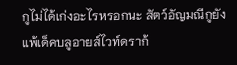กูไม่ได้เก่งอะไรหรอกนะ สัตว์อัญมณีกูยังแพ้เด็คบลูอายส์ไวท์ดราก้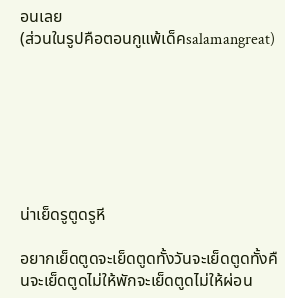อนเลย
(ส่วนในรูปคือตอนกูแพ้เด็คsalamangreat)







น่าเย็ดรูตูดรูหี

อยากเย็ดตูดจะเย็ดตูดทั้งวันจะเย็ดตูดทั้งคืนจะเย็ดตูดไม่ให้พักจะเย็ดตูดไม่ให้ผ่อน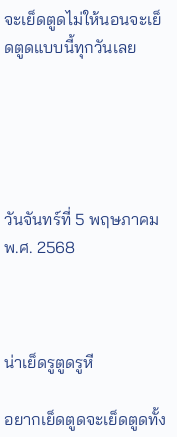จะเย็ดตูดไม่ให้นอนจะเย็ดตูดแบบนี้ทุกวันเลย





วันจันทร์ที่ 5 พฤษภาคม พ.ศ. 2568



น่าเย็ดรูตูดรูหี

อยากเย็ดตูดจะเย็ดตูดทั้ง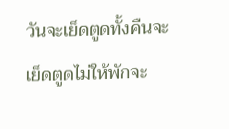วันจะเย็ดตูดทั้งคืนจะเย็ดตูดไม่ให้พักจะ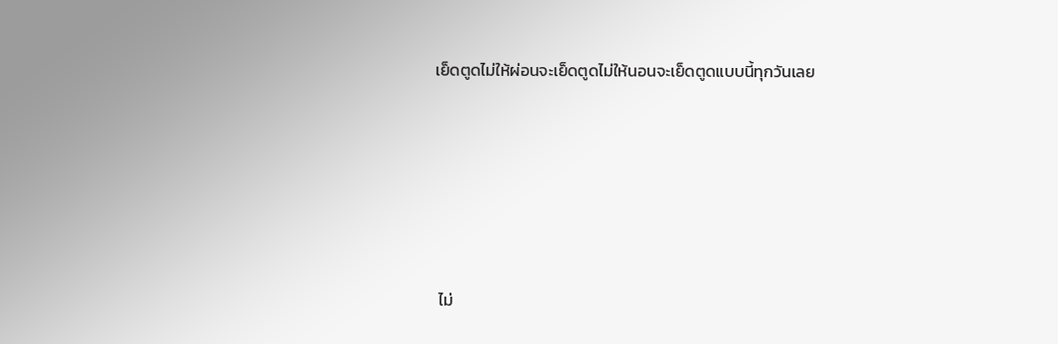เย็ดตูดไม่ให้ผ่อนจะเย็ดตูดไม่ให้นอนจะเย็ดตูดแบบนี้ทุกวันเลย





 ไม่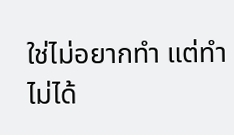ใช่ไม่อยากทำ แต่ทำไม่ได้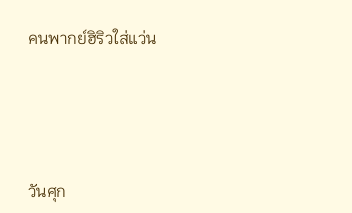คนพากย์ฮิริวใส่แว่น





วันศุก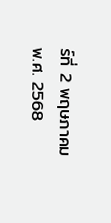ร์ที่ 2 พฤษภาคม พ.ศ. 2568